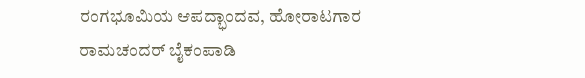ರಂಗಭೂಮಿಯ ಆಪದ್ಭಾಂದವ, ಹೋರಾಟಗಾರ ರಾಮಚಂದರ್ ಬೈಕಂಪಾಡಿ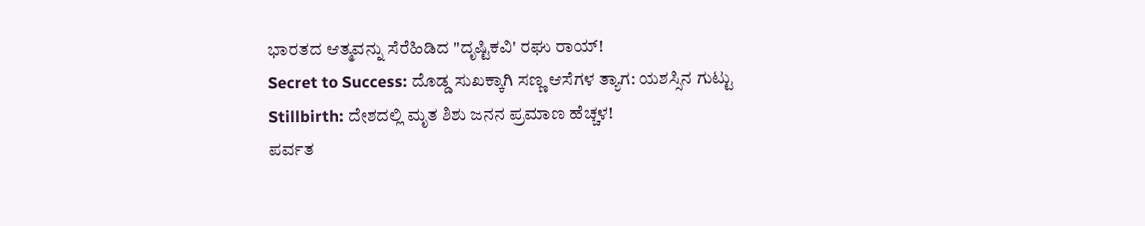ಭಾರತದ ಆತ್ಮವನ್ನು ಸೆರೆಹಿಡಿದ "ದೃಷ್ಟಿಕವಿ' ರಘು ರಾಯ್!
Secret to Success: ದೊಡ್ಡ ಸುಖಕ್ಕಾಗಿ ಸಣ್ಣ ಆಸೆಗಳ ತ್ಯಾಗ: ಯಶಸ್ಸಿನ ಗುಟ್ಟು
Stillbirth: ದೇಶದಲ್ಲಿ ಮೃತ ಶಿಶು ಜನನ ಪ್ರಮಾಣ ಹೆಚ್ಚಳ!
ಪರ್ವತ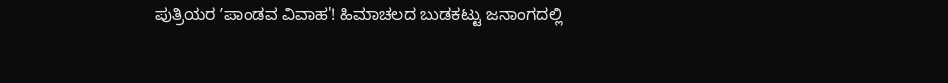ಪುತ್ರಿಯರ ʼಪಾಂಡವ ವಿವಾಹ'! ಹಿಮಾಚಲದ ಬುಡಕಟ್ಟು ಜನಾಂಗದಲ್ಲಿ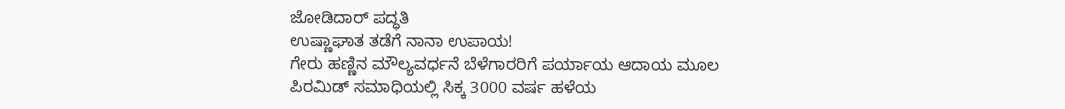ಜೋಡಿದಾರ್ ಪದ್ಧತಿ
ಉಷ್ಣಾಘಾತ ತಡೆಗೆ ನಾನಾ ಉಪಾಯ!
ಗೇರು ಹಣ್ಣಿನ ಮೌಲ್ಯವರ್ಧನೆ ಬೆಳೆಗಾರರಿಗೆ ಪರ್ಯಾಯ ಆದಾಯ ಮೂಲ
ಪಿರಮಿಡ್ ಸಮಾಧಿಯಲ್ಲಿ ಸಿಕ್ಕ 3000 ವರ್ಷ ಹಳೆಯ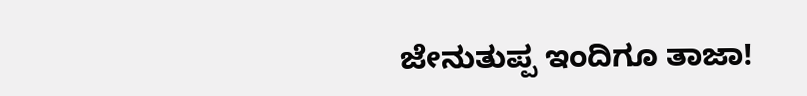ಜೇನುತುಪ್ಪ ಇಂದಿಗೂ ತಾಜಾ!